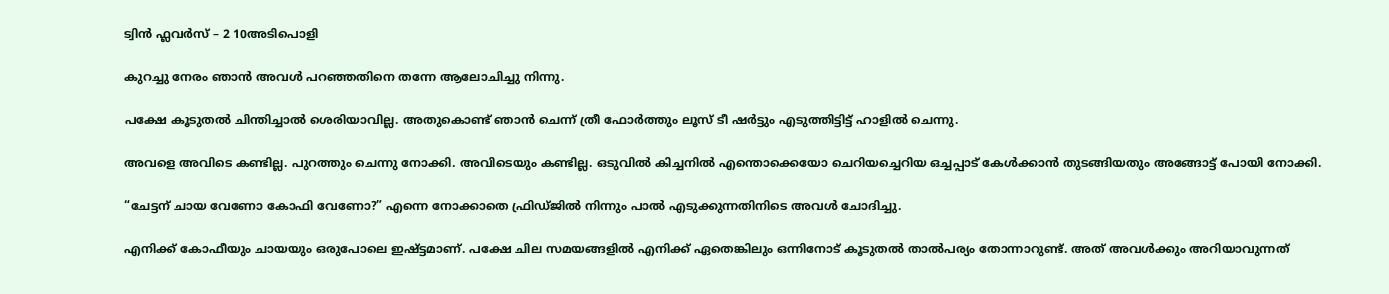ട്വിൻ ഫ്ലവർസ് – 2 10അടിപൊളി

കുറച്ചു നേരം ഞാൻ അവള്‍ പറഞ്ഞതിനെ തന്നേ ആലോചിച്ചു നിന്നു.

പക്ഷേ കൂടുതൽ ചിന്തിച്ചാൽ ശെരിയാവില്ല. അതുകൊണ്ട്‌ ഞാൻ ചെന്ന് ത്രീ ഫോര്‍ത്തും ലൂസ് ടീ ഷര്‍ട്ടും എടുത്തിട്ടിട്ട് ഹാളില്‍ ചെന്നു.

അവളെ അവിടെ കണ്ടില്ല. പുറത്തും ചെന്നു നോക്കി. അവിടെയും കണ്ടില്ല. ഒടുവില്‍ കിച്ചനിൽ എന്തൊക്കെയോ ചെറിയച്ചെറിയ ഒച്ചപ്പാട് കേൾക്കാൻ തുടങ്ങിയതും അങ്ങോട്ട് പോയി നോക്കി.

“ചേട്ടന് ചായ വേണോ കോഫി വേണോ?” എന്നെ നോക്കാതെ ഫ്രിഡ്ജിൽ നിന്നും പാല്‍ എടുക്കുന്നതിനിടെ അവള്‍ ചോദിച്ചു.

എനിക്ക് കോഫീയും ചായയും ഒരുപോലെ ഇഷ്ട്ടമാണ്. പക്ഷേ ചില സമയങ്ങളില്‍ എനിക്ക് ഏതെങ്കിലും ഒന്നിനോട് കൂടുതൽ താല്‍പര്യം തോന്നാറുണ്ട്. അത് അവള്‍ക്കും അറിയാവുന്നത്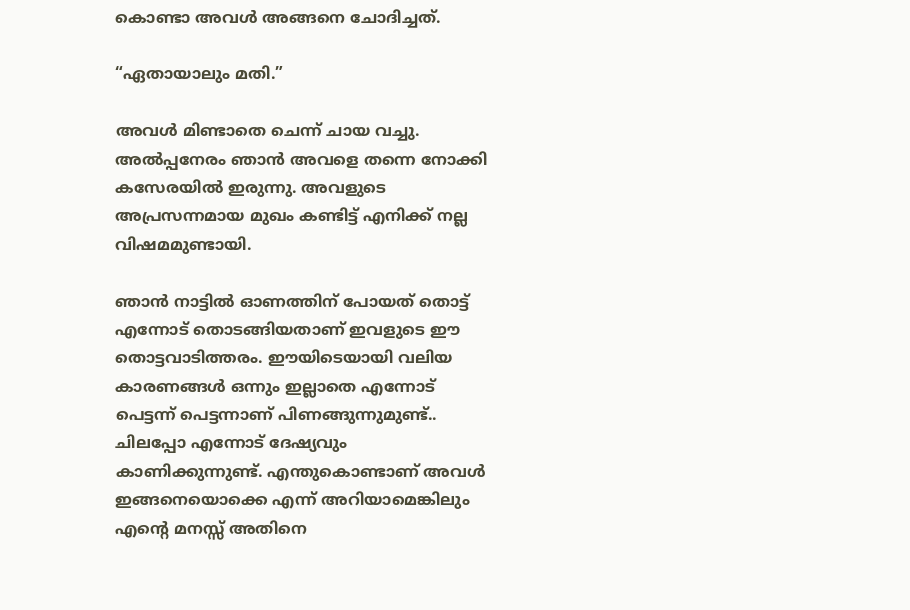കൊണ്ടാ അവള്‍ അങ്ങനെ ചോദിച്ചത്‌.

“ഏതായാലും മതി.”

അവള്‍ മിണ്ടാതെ ചെന്ന് ചായ വച്ചു. അല്‍പ്പനേരം ഞാൻ അവളെ തന്നെ നോക്കി കസേരയില്‍ ഇരുന്നു. അവളുടെ അപ്രസന്നമായ മുഖം കണ്ടിട്ട് എനിക്ക് നല്ല വിഷമമുണ്ടായി.

ഞാൻ നാട്ടില്‍ ഓണത്തിന് പോയത് തൊട്ട് എന്നോട് തൊടങ്ങിയതാണ് ഇവളുടെ ഈ തൊട്ടവാടിത്തരം. ഈയിടെയായി വലിയ കാരണങ്ങൾ ഒന്നും ഇല്ലാതെ എന്നോട് പെട്ടന്ന് പെട്ടന്നാണ് പിണങ്ങുന്നുമുണ്ട്.. ചിലപ്പോ എന്നോട് ദേഷ്യവും കാണിക്കുന്നുണ്ട്. എന്തുകൊണ്ടാണ് അവൾ ഇങ്ങനെയൊക്കെ എന്ന് അറിയാമെങ്കിലും എന്റെ മനസ്സ് അതിനെ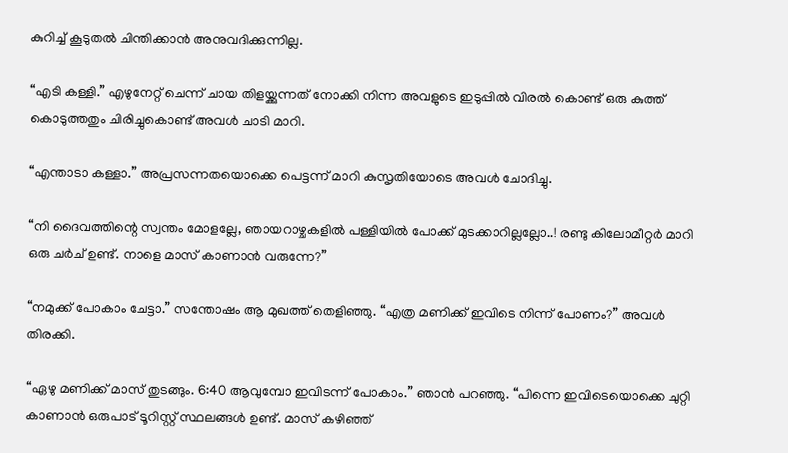കുറിച്ച് കൂടുതൽ ചിന്തിക്കാൻ അനുവദിക്കുന്നില്ല.

“എടി കള്ളി.” എഴുനേറ്റ് ചെന്ന് ചായ തിളയ്ക്കുന്നത് നോക്കി നിന്ന അവളുടെ ഇടുപ്പിൽ വിരൽ കൊണ്ട്‌ ഒരു കുത്ത് കൊടുത്തതും ചിരിച്ചുകൊണ്ട് അവള്‍ ചാടി മാറി.

“എന്താടാ കള്ളാ.” അപ്രസന്നതയൊക്കെ പെട്ടന്ന് മാറി കുസൃതിയോടെ അവൾ ചോദിച്ചു.

“നി ദൈവത്തിന്റെ സ്വന്തം മോളല്ലേ, ഞായറാഴ്ചകളില്‍ പള്ളിയില്‍ പോക്ക് മുടക്കാറില്ലല്ലോ..! രണ്ടു കിലോമീറ്റർ മാറി ഒരു ചർച് ഉണ്ട്. നാളെ മാസ് കാണാന്‍ വരുന്നേ?”

“നമുക്ക് പോകാം ചേട്ടാ.” സന്തോഷം ആ മുഖത്ത് തെളിഞ്ഞു. “എത്ര മണിക്ക് ഇവിടെ നിന്ന് പോണം?” അവള്‍ തിരക്കി.

“ഏഴു മണിക്ക് മാസ് തുടങ്ങും. 6:40 ആവുമ്പോ ഇവിടന്ന് പോകാം.” ഞാൻ പറഞ്ഞു. “പിന്നെ ഇവിടെയൊക്കെ ചുറ്റി കാണാന്‍ ഒരുപാട്‌ ടൂറിസ്റ്റ് സ്ഥലങ്ങള്‍ ഉണ്ട്. മാസ് കഴിഞ്ഞ്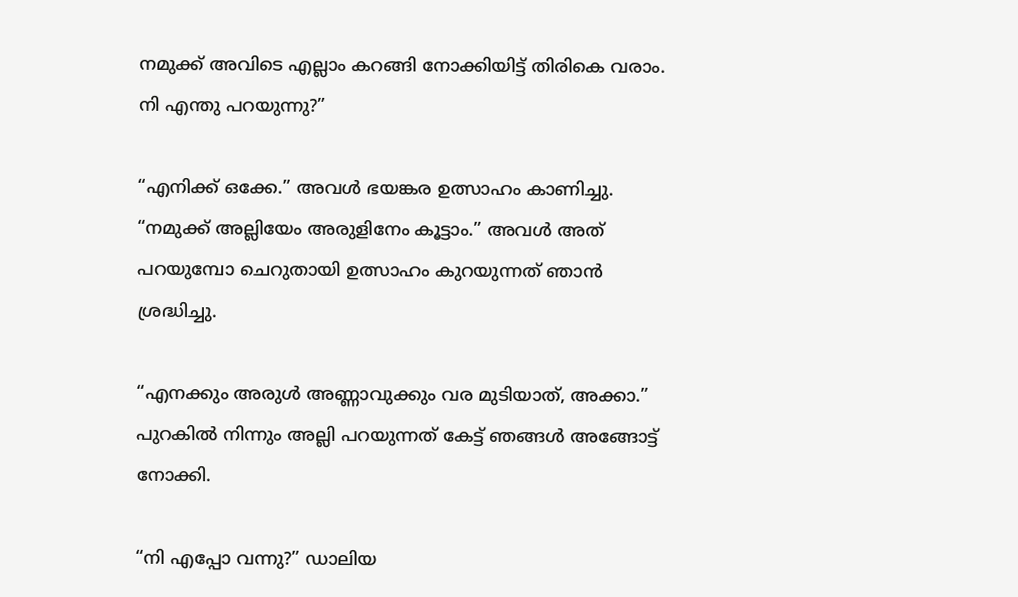നമുക്ക് അവിടെ എല്ലാം കറങ്ങി നോക്കിയിട്ട് തിരികെ വരാം. നി എന്തു പറയുന്നു?”

“എനിക്ക് ഒക്കേ.” അവള്‍ ഭയങ്കര ഉത്സാഹം കാണിച്ചു. “നമുക്ക് അല്ലിയേം അരുളിനേം കൂട്ടാം.” അവള്‍ അത് പറയുമ്പോ ചെറുതായി ഉത്സാഹം കുറയുന്നത് ഞാൻ ശ്രദ്ധിച്ചു.

“എനക്കും അരുള്‍ അണ്ണാവുക്കും വര മുടിയാത്, അക്കാ.” പുറകില്‍ നിന്നും അല്ലി പറയുന്നത് കേട്ട് ഞങ്ങൾ അങ്ങോട്ട് നോക്കി.

“നി എപ്പോ വന്നു?” ഡാലിയ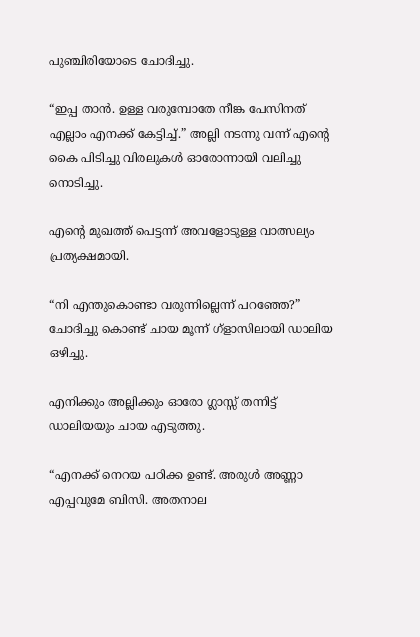പുഞ്ചിരിയോടെ ചോദിച്ചു.

“ഇപ്പ താൻ. ഉള്ള വരുമ്പോതേ നീങ്ക പേസിനത് എല്ലാം എനക്ക് കേട്ടിച്ച്.” അല്ലി നടന്നു വന്ന് എന്റെ കൈ പിടിച്ചു വിരലുകള്‍ ഓരോന്നായി വലിച്ചു നൊടിച്ചു.

എന്റെ മുഖത്ത് പെട്ടന്ന് അവളോടുള്ള വാത്സല്യം പ്രത്യക്ഷമായി.

“നി എന്തുകൊണ്ടാ വരുന്നില്ലെന്ന് പറഞ്ഞേ?” ചോദിച്ചു കൊണ്ട്‌ ചായ മൂന്ന്‌ ഗ്ളാസിലായി ഡാലിയ ഒഴിച്ചു.

എനിക്കും അല്ലിക്കും ഓരോ ഗ്ലാസ്സ് തന്നിട്ട് ഡാലിയയും ചായ എടുത്തു.

“എനക്ക് നെറയ പഠിക്ക ഉണ്ട്. അരുള്‍ അണ്ണാ എപ്പവുമേ ബിസി. അതനാല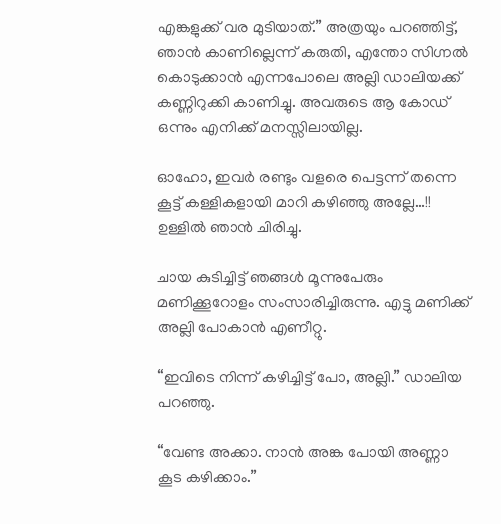എങ്കളുക്ക് വര മുടിയാത്.” അത്രയും പറഞ്ഞിട്ട്, ഞാൻ കാണില്ലെന്ന് കരുതി, എന്തോ സിഗ്നല്‍ കൊടുക്കാൻ എന്നപോലെ അല്ലി ഡാലിയക്ക് കണ്ണിറുക്കി കാണിച്ചു. അവരുടെ ആ കോഡ് ഒന്നും എനിക്ക് മനസ്സിലായില്ല.

ഓഹോ, ഇവർ രണ്ടും വളരെ പെട്ടന്ന് തന്നെ കൂട്ട് കള്ളികളായി മാറി കഴിഞ്ഞു അല്ലേ…!! ഉള്ളില്‍ ഞാൻ ചിരിച്ചു.

ചായ കുടിച്ചിട്ട് ഞങ്ങൾ മൂന്നുപേരും മണിക്കൂറോളം സംസാരിച്ചിരുന്നു. എട്ടു മണിക്ക് അല്ലി പോകാൻ എണീറ്റു.

“ഇവിടെ നിന്ന് കഴിച്ചിട്ട് പോ, അല്ലി.” ഡാലിയ പറഞ്ഞു.

“വേണ്ട അക്കാ. നാൻ അങ്ക പോയി അണ്ണാ കൂട കഴിക്കാം.”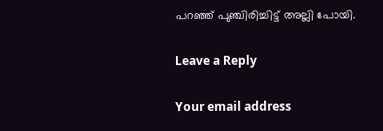പറഞ്ഞ്‌ പുഞ്ചിരിച്ചിട്ട് അല്ലി പോയി.

Leave a Reply

Your email address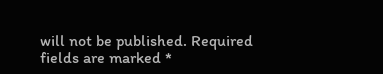will not be published. Required fields are marked *